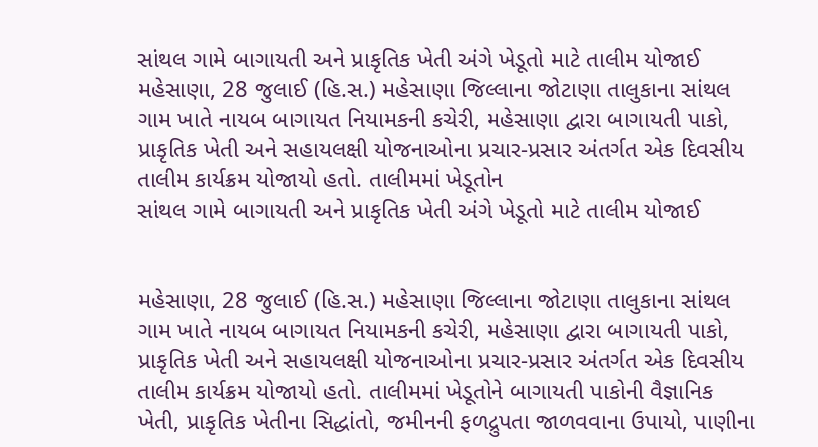સાંથલ ગામે બાગાયતી અને પ્રાકૃતિક ખેતી અંગે ખેડૂતો માટે તાલીમ યોજાઈ
મહેસાણા, 28 જુલાઈ (હિ.સ.) મહેસાણા જિલ્લાના જોટાણા તાલુકાના સાંથલ ગામ ખાતે નાયબ બાગાયત નિયામકની કચેરી, મહેસાણા દ્વારા બાગાયતી પાકો, પ્રાકૃતિક ખેતી અને સહાયલક્ષી યોજનાઓના પ્રચાર-પ્રસાર અંતર્ગત એક દિવસીય તાલીમ કાર્યક્રમ યોજાયો હતો. તાલીમમાં ખેડૂતોન
સાંથલ ગામે બાગાયતી અને પ્રાકૃતિક ખેતી અંગે ખેડૂતો માટે તાલીમ યોજાઈ


મહેસાણા, 28 જુલાઈ (હિ.સ.) મહેસાણા જિલ્લાના જોટાણા તાલુકાના સાંથલ ગામ ખાતે નાયબ બાગાયત નિયામકની કચેરી, મહેસાણા દ્વારા બાગાયતી પાકો, પ્રાકૃતિક ખેતી અને સહાયલક્ષી યોજનાઓના પ્રચાર-પ્રસાર અંતર્ગત એક દિવસીય તાલીમ કાર્યક્રમ યોજાયો હતો. તાલીમમાં ખેડૂતોને બાગાયતી પાકોની વૈજ્ઞાનિક ખેતી, પ્રાકૃતિક ખેતીના સિદ્ધાંતો, જમીનની ફળદ્રુપતા જાળવવાના ઉપાયો, પાણીના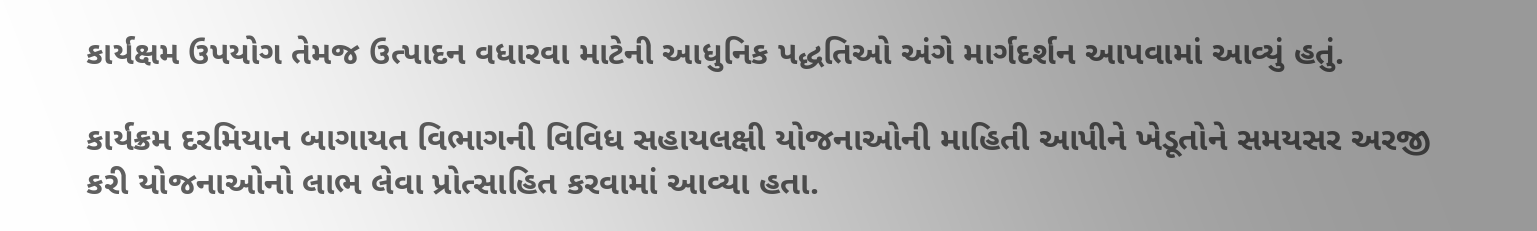કાર્યક્ષમ ઉપયોગ તેમજ ઉત્પાદન વધારવા માટેની આધુનિક પદ્ધતિઓ અંગે માર્ગદર્શન આપવામાં આવ્યું હતું.

કાર્યક્રમ દરમિયાન બાગાયત વિભાગની વિવિધ સહાયલક્ષી યોજનાઓની માહિતી આપીને ખેડૂતોને સમયસર અરજી કરી યોજનાઓનો લાભ લેવા પ્રોત્સાહિત કરવામાં આવ્યા હતા.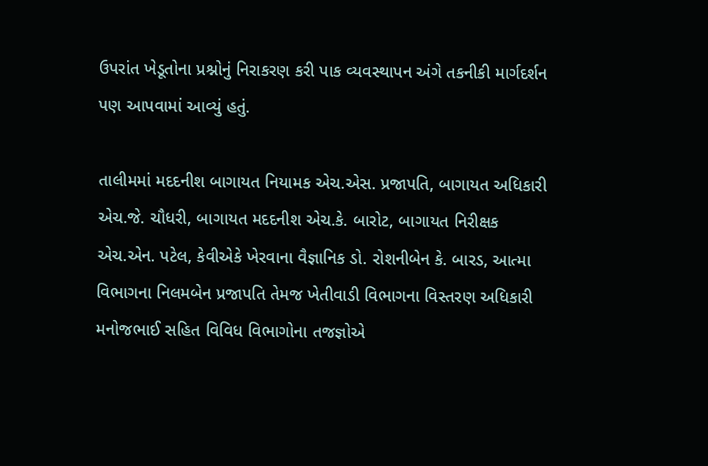ઉપરાંત ખેડૂતોના પ્રશ્નોનું નિરાકરણ કરી પાક વ્યવસ્થાપન અંગે તકનીકી માર્ગદર્શન પણ આપવામાં આવ્યું હતું.

તાલીમમાં મદદનીશ બાગાયત નિયામક એચ.એસ. પ્રજાપતિ, બાગાયત અધિકારી એચ.જે. ચૌધરી, બાગાયત મદદનીશ એચ.કે. બારોટ, બાગાયત નિરીક્ષક એચ.એન. પટેલ, કેવીએકે ખેરવાના વૈજ્ઞાનિક ડો. રોશનીબેન કે. બારડ, આત્મા વિભાગના નિલમબેન પ્રજાપતિ તેમજ ખેતીવાડી વિભાગના વિસ્તરણ અધિકારી મનોજભાઈ સહિત વિવિધ વિભાગોના તજજ્ઞોએ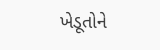ખેડૂતોને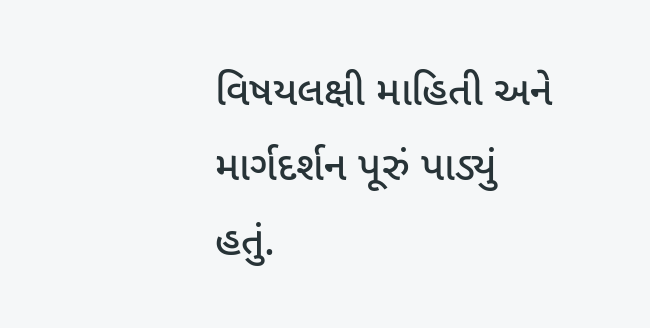વિષયલક્ષી માહિતી અને માર્ગદર્શન પૂરું પાડ્યું હતું.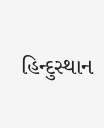હિન્દુસ્થાન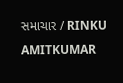સમાચાર / RINKU AMITKUMAR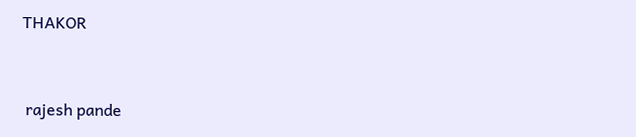THAKOR


 rajesh pande